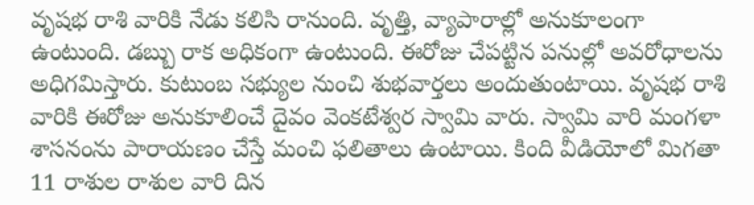వృషభ రాశి వారికి నేడు కలిసి రానుంది. వృత్తి, వ్యాపారాల్లో అనుకూలంగా ఉంటుంది. డబ్బు రాక అధికంగా ఉంటుంది. ఈరోజు చేపట్టిన పనుల్లో అవరోధాలను అధిగమిస్తారు. కుటుంబ సభ్యుల నుంచి శుభవార్తలు అందుతుంటాయి. వృషభ రాశి వారికి ఈరోజు అనుకూలించే దైవం వెంకటేశ్వర స్వామి వారు. స్వామి వారి మంగళా శాసనంను పారాయణం చేస్తే మంచి ఫలితాలు ఉంటాయి. కింది వీడియోలో మిగతా 11 రాశుల రాశుల వారి దిన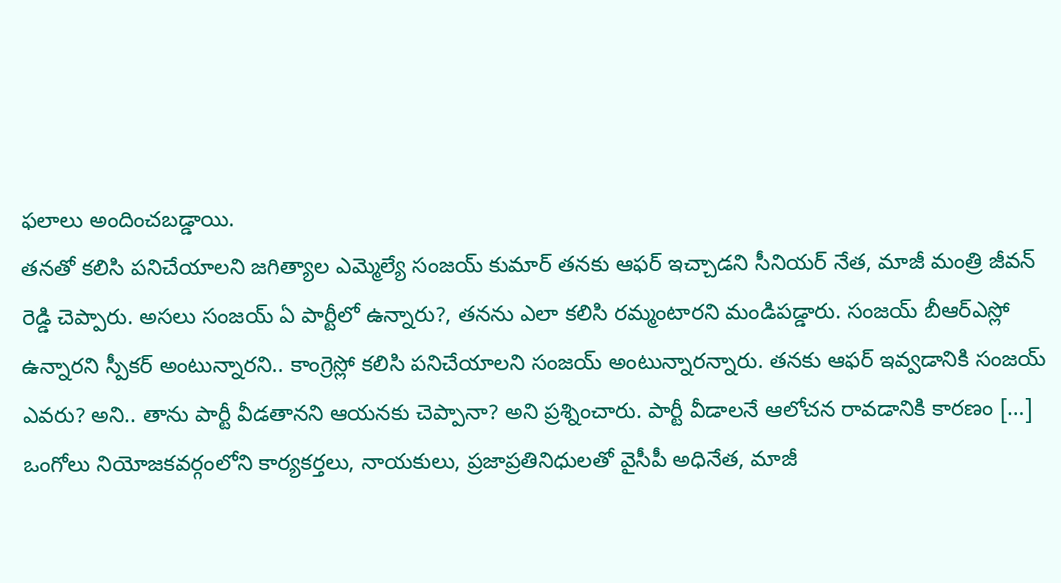ఫలాలు అందించబడ్డాయి.
తనతో కలిసి పనిచేయాలని జగిత్యాల ఎమ్మెల్యే సంజయ్ కుమార్ తనకు ఆఫర్ ఇచ్చాడని సీనియర్ నేత, మాజీ మంత్రి జీవన్ రెడ్డి చెప్పారు. అసలు సంజయ్ ఏ పార్టీలో ఉన్నారు?, తనను ఎలా కలిసి రమ్మంటారని మండిపడ్డారు. సంజయ్ బీఆర్ఎస్లో ఉన్నారని స్పీకర్ అంటున్నారని.. కాంగ్రెస్లో కలిసి పనిచేయాలని సంజయ్ అంటున్నారన్నారు. తనకు ఆఫర్ ఇవ్వడానికి సంజయ్ ఎవరు? అని.. తాను పార్టీ వీడతానని ఆయనకు చెప్పానా? అని ప్రశ్నించారు. పార్టీ వీడాలనే ఆలోచన రావడానికి కారణం […]
ఒంగోలు నియోజకవర్గంలోని కార్యకర్తలు, నాయకులు, ప్రజాప్రతినిధులతో వైసీపీ అధినేత, మాజీ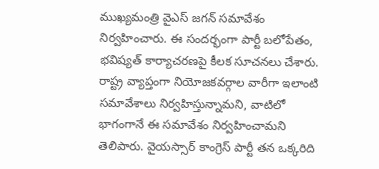ముఖ్యమంత్రి వైఎస్ జగన్ సమావేశం నిర్వహించారు. ఈ సందర్భంగా పార్టీ బలోపేతం, భవిష్యత్ కార్యాచరణపై కీలక సూచనలు చేశారు. రాష్ట్ర వ్యాప్తంగా నియోజకవర్గాల వారీగా ఇలాంటి సమావేశాలు నిర్వహిస్తున్నామని, వాటిలో భాగంగానే ఈ సమావేశం నిర్వహించామని తెలిపారు. వైయస్సార్ కాంగ్రెస్ పార్టీ తన ఒక్కరిది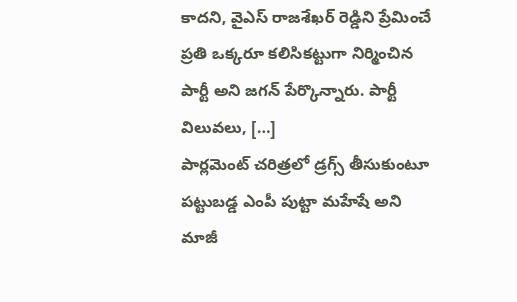కాదని, వైఎస్ రాజశేఖర్ రెడ్డిని ప్రేమించే ప్రతి ఒక్కరూ కలిసికట్టుగా నిర్మించిన పార్టీ అని జగన్ పేర్కొన్నారు. పార్టీ విలువలు, […]
పార్లమెంట్ చరిత్రలో డ్రగ్స్ తీసుకుంటూ పట్టుబడ్డ ఎంపీ పుట్టా మహేషే అని మాజీ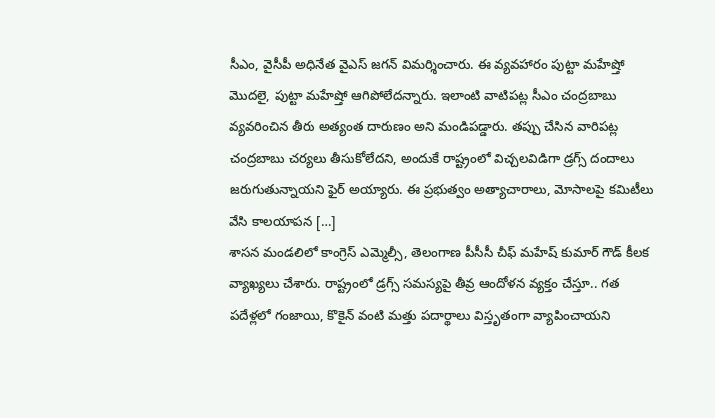సీఎం, వైసీపీ అధినేత వైఎస్ జగన్ విమర్శించారు. ఈ వ్యవహారం పుట్టా మహేష్తో మొదలై, పుట్టా మహేష్తో ఆగిపోలేదన్నారు. ఇలాంటి వాటిపట్ల సీఎం చంద్రబాబు వ్యవరించిన తీరు అత్యంత దారుణం అని మండిపడ్డారు. తప్పు చేసిన వారిపట్ల చంద్రబాబు చర్యలు తీసుకోలేదని, అందుకే రాష్ట్రంలో విచ్చలవిడిగా డ్రగ్స్ దందాలు జరుగుతున్నాయని ఫైర్ అయ్యారు. ఈ ప్రభుత్వం అత్యాచారాలు, మోసాలపై కమిటీలు వేసి కాలయాపన […]
శాసన మండలిలో కాంగ్రెస్ ఎమ్మెల్సీ, తెలంగాణ పీసీసీ చీఫ్ మహేష్ కుమార్ గౌడ్ కీలక వ్యాఖ్యలు చేశారు. రాష్ట్రంలో డ్రగ్స్ సమస్యపై తీవ్ర ఆందోళన వ్యక్తం చేస్తూ.. గత పదేళ్లలో గంజాయి, కొకైన్ వంటి మత్తు పదార్థాలు విస్తృతంగా వ్యాపించాయని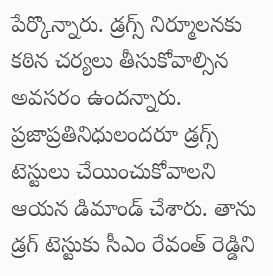పేర్కొన్నారు. డ్రగ్స్ నిర్మూలనకు కఠిన చర్యలు తీసుకోవాల్సిన అవసరం ఉందన్నారు. ప్రజాప్రతినిధులందరూ డ్రగ్స్ టెస్టులు చేయించుకోవాలని ఆయన డిమాండ్ చేశారు. తాను డ్రగ్ టెస్టుకు సీఎం రేవంత్ రెడ్డిని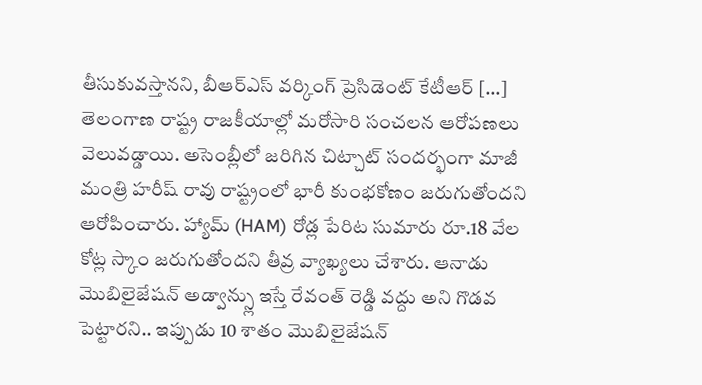తీసుకువస్తానని, బీఆర్ఎస్ వర్కింగ్ ప్రెసిడెంట్ కేటీఆర్ […]
తెలంగాణ రాష్ట్ర రాజకీయాల్లో మరోసారి సంచలన ఆరోపణలు వెలువడ్డాయి. అసెంబ్లీలో జరిగిన చిట్చాట్ సందర్భంగా మాజీ మంత్రి హరీష్ రావు రాష్ట్రంలో భారీ కుంభకోణం జరుగుతోందని ఆరోపించారు. హ్యామ్ (HAM) రోడ్ల పేరిట సుమారు రూ.18 వేల కోట్ల స్కాం జరుగుతోందని తీవ్ర వ్యాఖ్యలు చేశారు. ఆనాడు మొబిలైజేషన్ అడ్వాన్స్లు ఇస్తే రేవంత్ రెడ్డి వద్దు అని గొడవ పెట్టారని.. ఇప్పుడు 10 శాతం మొబిలైజేషన్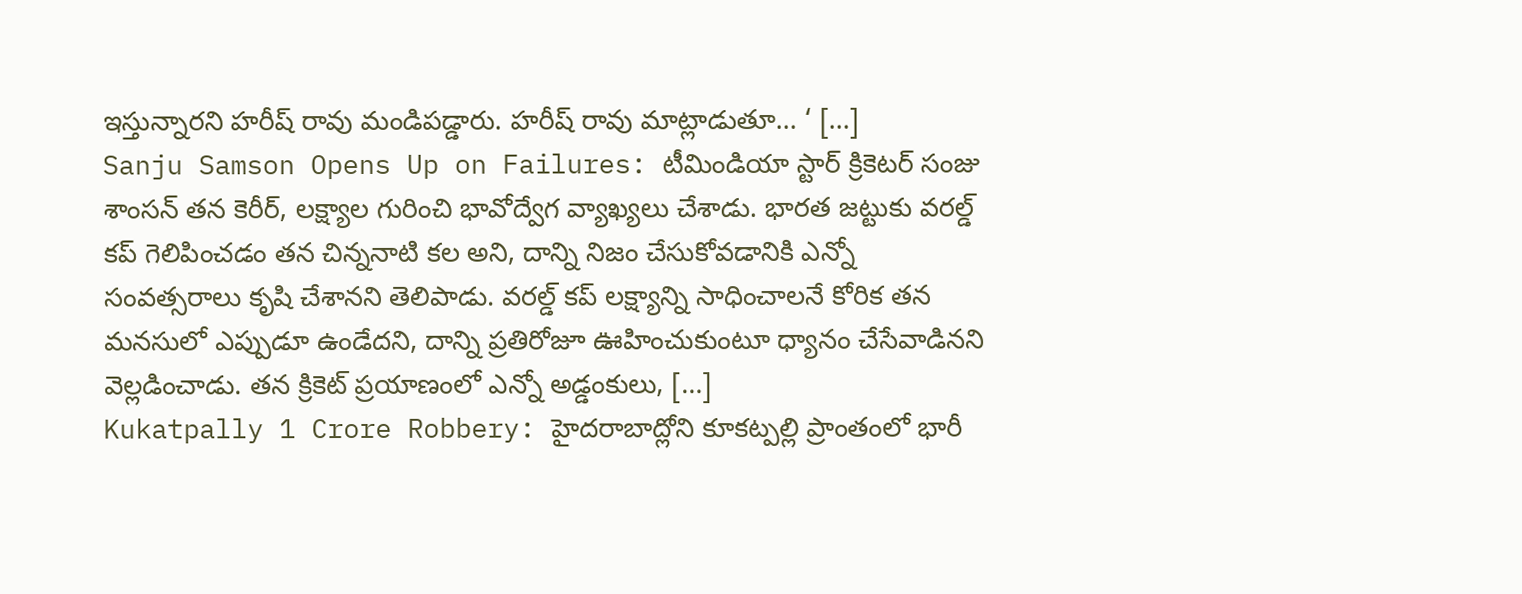ఇస్తున్నారని హరీష్ రావు మండిపడ్డారు. హరీష్ రావు మాట్లాడుతూ… ‘ […]
Sanju Samson Opens Up on Failures: టీమిండియా స్టార్ క్రికెటర్ సంజు శాంసన్ తన కెరీర్, లక్ష్యాల గురించి భావోద్వేగ వ్యాఖ్యలు చేశాడు. భారత జట్టుకు వరల్డ్ కప్ గెలిపించడం తన చిన్ననాటి కల అని, దాన్ని నిజం చేసుకోవడానికి ఎన్నో సంవత్సరాలు కృషి చేశానని తెలిపాడు. వరల్డ్ కప్ లక్ష్యాన్ని సాధించాలనే కోరిక తన మనసులో ఎప్పుడూ ఉండేదని, దాన్ని ప్రతిరోజూ ఊహించుకుంటూ ధ్యానం చేసేవాడినని వెల్లడించాడు. తన క్రికెట్ ప్రయాణంలో ఎన్నో అడ్డంకులు, […]
Kukatpally 1 Crore Robbery: హైదరాబాద్లోని కూకట్పల్లి ప్రాంతంలో భారీ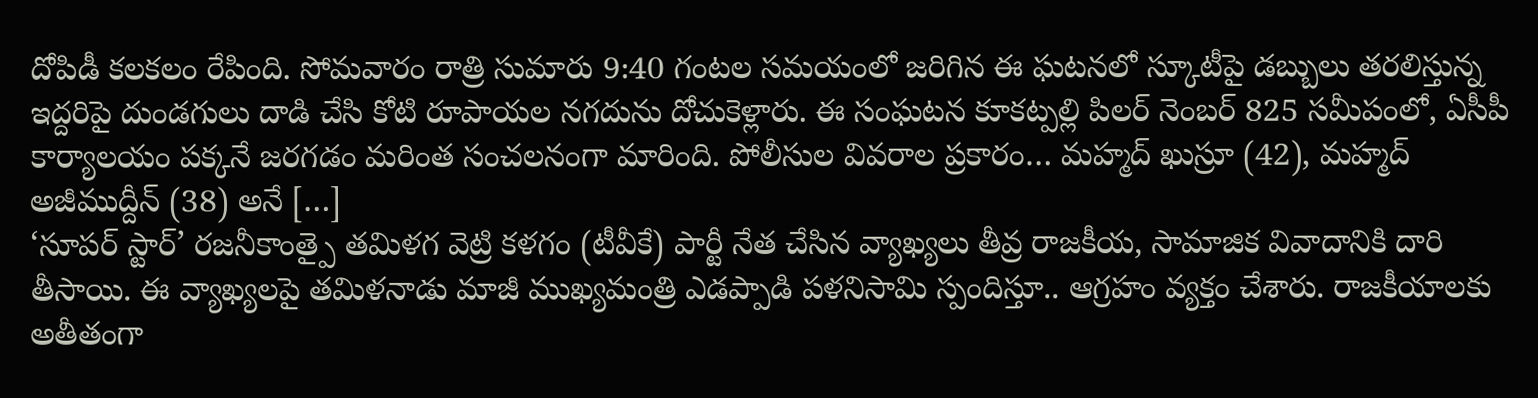దోపిడీ కలకలం రేపింది. సోమవారం రాత్రి సుమారు 9:40 గంటల సమయంలో జరిగిన ఈ ఘటనలో స్కూటీపై డబ్బులు తరలిస్తున్న ఇద్దరిపై దుండగులు దాడి చేసి కోటి రూపాయల నగదును దోచుకెళ్లారు. ఈ సంఘటన కూకట్పల్లి పిలర్ నెంబర్ 825 సమీపంలో, ఏసీపీ కార్యాలయం పక్కనే జరగడం మరింత సంచలనంగా మారింది. పోలీసుల వివరాల ప్రకారం… మహ్మద్ ఖుస్రూ (42), మహ్మద్ అజీముద్దీన్ (38) అనే […]
‘సూపర్ స్టార్’ రజనీకాంత్పై తమిళగ వెట్రి కళగం (టీవీకే) పార్టీ నేత చేసిన వ్యాఖ్యలు తీవ్ర రాజకీయ, సామాజిక వివాదానికి దారి తీసాయి. ఈ వ్యాఖ్యలపై తమిళనాడు మాజీ ముఖ్యమంత్రి ఎడప్పాడి పళనిసామి స్పందిస్తూ.. ఆగ్రహం వ్యక్తం చేశారు. రాజకీయాలకు అతీతంగా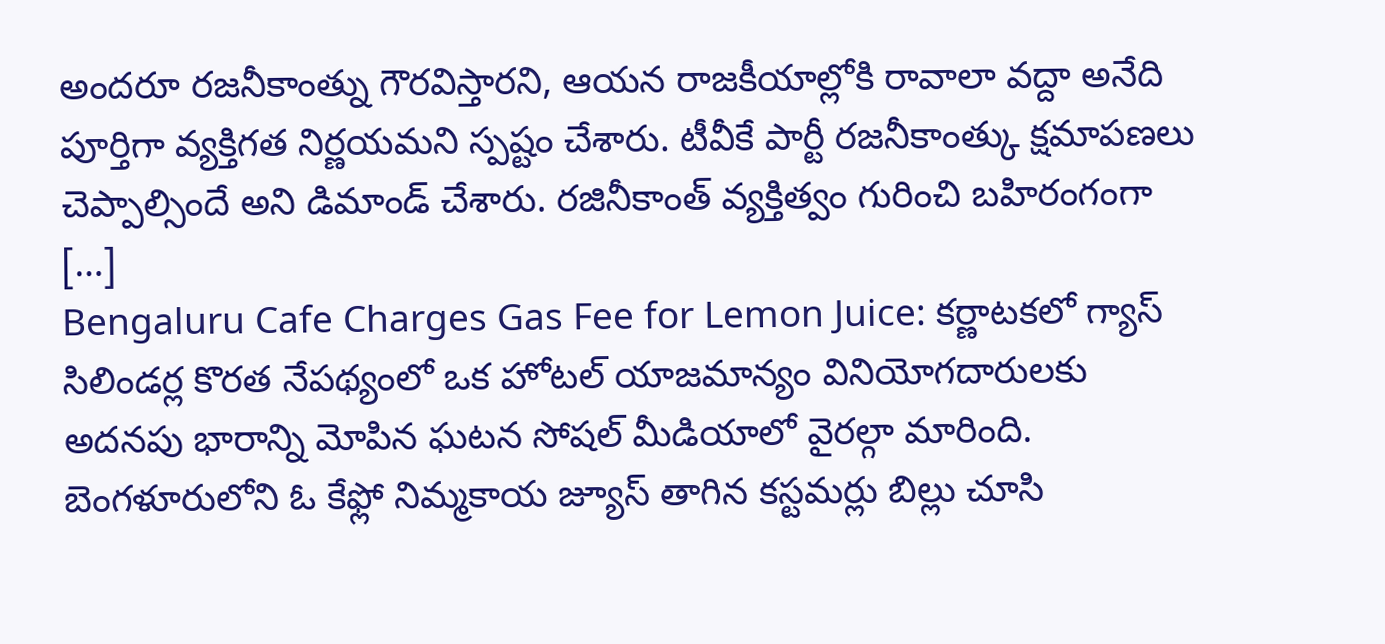అందరూ రజనీకాంత్ను గౌరవిస్తారని, ఆయన రాజకీయాల్లోకి రావాలా వద్దా అనేది పూర్తిగా వ్యక్తిగత నిర్ణయమని స్పష్టం చేశారు. టీవీకే పార్టీ రజనీకాంత్కు క్షమాపణలు చెప్పాల్సిందే అని డిమాండ్ చేశారు. రజినీకాంత్ వ్యక్తిత్వం గురించి బహిరంగంగా […]
Bengaluru Cafe Charges Gas Fee for Lemon Juice: కర్ణాటకలో గ్యాస్ సిలిండర్ల కొరత నేపథ్యంలో ఒక హోటల్ యాజమాన్యం వినియోగదారులకు అదనపు భారాన్ని మోపిన ఘటన సోషల్ మీడియాలో వైరల్గా మారింది. బెంగళూరులోని ఓ కేఫ్లో నిమ్మకాయ జ్యూస్ తాగిన కస్టమర్లు బిల్లు చూసి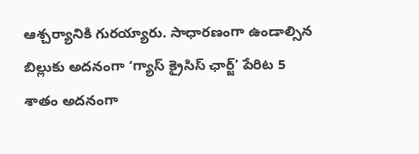ఆశ్చర్యానికి గురయ్యారు. సాధారణంగా ఉండాల్సిన బిల్లుకు అదనంగా ‘గ్యాస్ క్రైసిస్ ఛార్జ్’ పేరిట 5 శాతం అదనంగా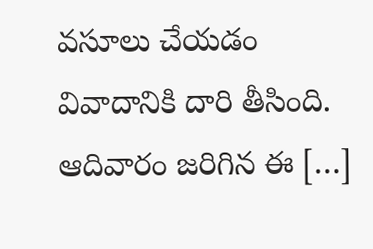వసూలు చేయడం వివాదానికి దారి తీసింది. ఆదివారం జరిగిన ఈ […]